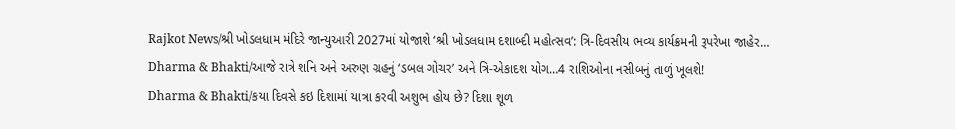Rajkot News/શ્રી ખોડલધામ મંદિરે જાન્યુઆરી 2027માં યોજાશે ‘શ્રી ખોડલધામ દશાબ્દી મહોત્સવ’: ત્રિ-દિવસીય ભવ્ય કાર્યક્રમની રૂપરેખા જાહેર…
Dharma & Bhakti/આજે રાત્રે શનિ અને અરુણ ગ્રહનું ‘ડબલ ગોચર’ અને ત્રિ-એકાદશ યોગ…4 રાશિઓના નસીબનું તાળું ખૂલશે!
Dharma & Bhakti/કયા દિવસે કઇ દિશામાં યાત્રા કરવી અશુભ હોય છે? દિશા શૂળ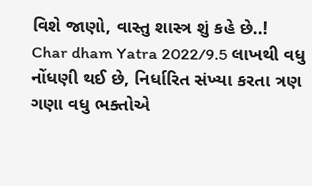વિશે જાણો, વાસ્તુ શાસ્ત્ર શું કહે છે..!
Char dham Yatra 2022/9.5 લાખથી વધુ નોંધણી થઈ છે, નિર્ધારિત સંખ્યા કરતા ત્રણ ગણા વધુ ભક્તોએ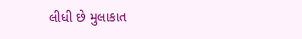લીધી છે મુલાકાત